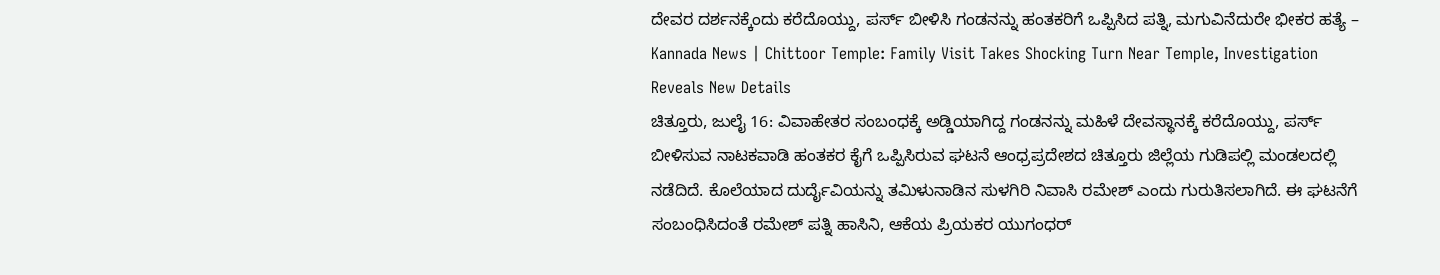ದೇವರ ದರ್ಶನಕ್ಕೆಂದು ಕರೆದೊಯ್ದು, ಪರ್ಸ್ ಬೀಳಿಸಿ ಗಂಡನನ್ನು ಹಂತಕರಿಗೆ ಒಪ್ಪಿಸಿದ ಪತ್ನಿ, ಮಗುವಿನೆದುರೇ ಭೀಕರ ಹತ್ಯೆ – Kannada News | Chittoor Temple: Family Visit Takes Shocking Turn Near Temple, Investigation Reveals New Details
ಚಿತ್ತೂರು, ಜುಲೈ 16: ವಿವಾಹೇತರ ಸಂಬಂಧಕ್ಕೆ ಅಡ್ಡಿಯಾಗಿದ್ದ ಗಂಡನನ್ನು ಮಹಿಳೆ ದೇವಸ್ಥಾನಕ್ಕೆ ಕರೆದೊಯ್ದು, ಪರ್ಸ್ ಬೀಳಿಸುವ ನಾಟಕವಾಡಿ ಹಂತಕರ ಕೈಗೆ ಒಪ್ಪಿಸಿರುವ ಘಟನೆ ಆಂಧ್ರಪ್ರದೇಶದ ಚಿತ್ತೂರು ಜಿಲ್ಲೆಯ ಗುಡಿಪಲ್ಲಿ ಮಂಡಲದಲ್ಲಿ ನಡೆದಿದೆ. ಕೊಲೆಯಾದ ದುರ್ದೈವಿಯನ್ನು ತಮಿಳುನಾಡಿನ ಸುಳಗಿರಿ ನಿವಾಸಿ ರಮೇಶ್ ಎಂದು ಗುರುತಿಸಲಾಗಿದೆ. ಈ ಘಟನೆಗೆ ಸಂಬಂಧಿಸಿದಂತೆ ರಮೇಶ್ ಪತ್ನಿ ಹಾಸಿನಿ, ಆಕೆಯ ಪ್ರಿಯಕರ ಯುಗಂಧರ್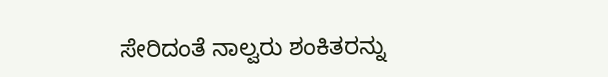ಸೇರಿದಂತೆ ನಾಲ್ವರು ಶಂಕಿತರನ್ನು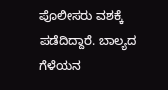ಪೊಲೀಸರು ವಶಕ್ಕೆ ಪಡೆದಿದ್ದಾರೆ. ಬಾಲ್ಯದ ಗೆಳೆಯನ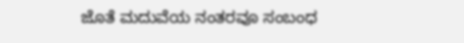ಜೊತೆ ಮದುವೆಯ ನಂತರವೂ ಸಂಬಂಧ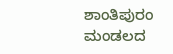ಶಾಂತಿಪುರಂ ಮಂಡಲದ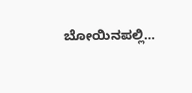ಬೋಯಿನಪಲ್ಲಿ…